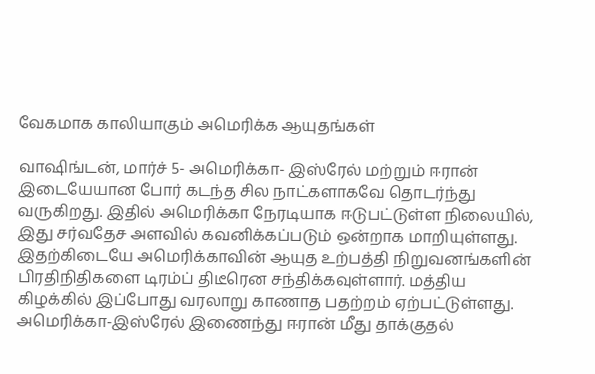வேகமாக காலியாகும் அமெரிக்க ஆயுதங்கள்

வாஷிங்டன், மார்ச் 5- அமெரிக்கா- இஸ்ரேல் மற்றும் ஈரான் இடையேயான போர் கடந்த சில நாட்களாகவே தொடர்ந்து வருகிறது. இதில் அமெரிக்கா நேரடியாக ஈடுபட்டுள்ள நிலையில், இது சர்வதேச அளவில் கவனிக்கப்படும் ஒன்றாக மாறியுள்ளது. இதற்கிடையே அமெரிக்காவின் ஆயுத உற்பத்தி நிறுவனங்களின் பிரதிநிதிகளை டிரம்ப் திடீரென சந்திக்கவுள்ளார். மத்திய கிழக்கில் இப்போது வரலாறு காணாத பதற்றம் ஏற்பட்டுள்ளது. அமெரிக்கா-இஸ்ரேல் இணைந்து ஈரான் மீது தாக்குதல்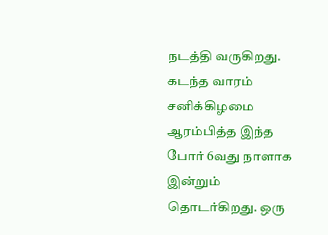நடத்தி வருகிறது. கடந்த வாரம் சனிக்கிழமை ஆரம்பித்த இந்த போர் 6வது நாளாக இன்றும் தொடர்கிறது. ஒரு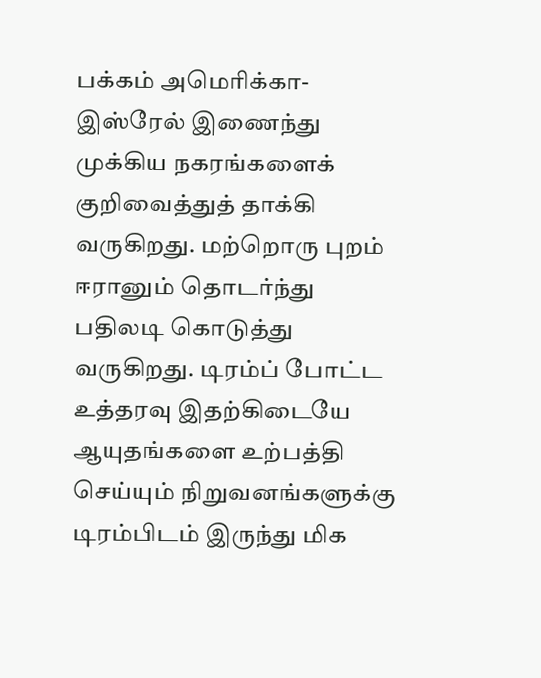பக்கம் அமெரிக்கா-இஸ்ரேல் இணைந்து முக்கிய நகரங்களைக் குறிவைத்துத் தாக்கி வருகிறது. மற்றொரு புறம் ஈரானும் தொடர்ந்து பதிலடி கொடுத்து வருகிறது. டிரம்ப் போட்ட உத்தரவு இதற்கிடையே ஆயுதங்களை உற்பத்தி செய்யும் நிறுவனங்களுக்கு டிரம்பிடம் இருந்து மிக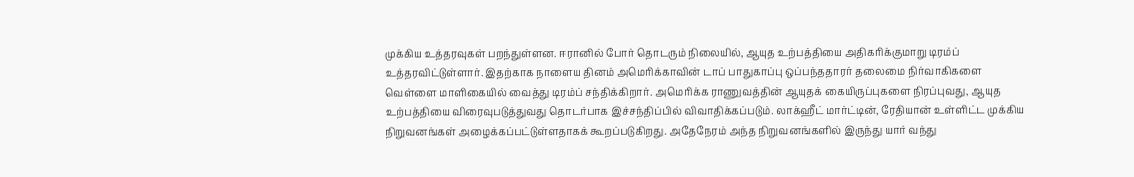முக்கிய உத்தரவுகள் பறந்துள்ளன. ஈரானில் போர் தொடரும் நிலையில், ஆயுத உற்பத்தியை அதிகரிக்குமாறு டிரம்ப் உத்தரவிட்டுள்ளார். இதற்காக நாளைய தினம் அமெரிக்காவின் டாப் பாதுகாப்பு ஒப்பந்ததாரர் தலைமை நிர்வாகிகளை வெள்ளை மாளிகையில் வைத்து டிரம்ப் சந்திக்கிறார். அமெரிக்க ராணுவத்தின் ஆயுதக் கையிருப்புகளை நிரப்புவது, ஆயுத உற்பத்தியை விரைவுபடுத்துவது தொடர்பாக இச்சந்திப்பில் விவாதிக்கப்படும். லாக்ஹீட் மார்ட்டின், ரேதியான் உள்ளிட்ட முக்கிய நிறுவனங்கள் அழைக்கப்பட்டுள்ளதாகக் கூறப்படுகிறது. அதேநேரம் அந்த நிறுவனங்களில் இருந்து யார் வந்து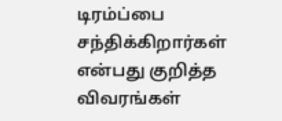டிரம்ப்பை சந்திக்கிறார்கள் என்பது குறித்த விவரங்கள்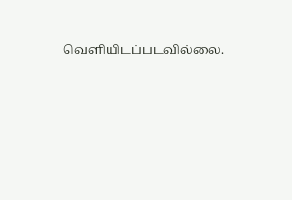வெளியிடப்படவில்லை.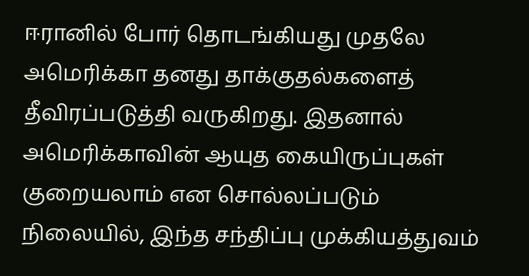ஈரானில் போர் தொடங்கியது முதலே அமெரிக்கா தனது தாக்குதல்களைத் தீவிரப்படுத்தி வருகிறது. இதனால் அமெரிக்காவின் ஆயுத கையிருப்புகள் குறையலாம் என சொல்லப்படும் நிலையில், இந்த சந்திப்பு முக்கியத்துவம்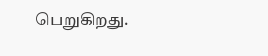பெறுகிறது.